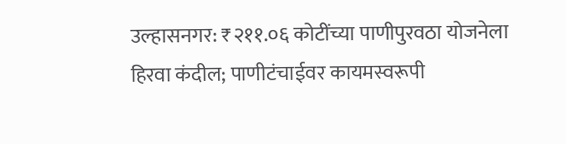उल्हासनगर: ₹२११.०६ कोटींच्या पाणीपुरवठा योजनेला हिरवा कंदील; पाणीटंचाईवर कायमस्वरूपी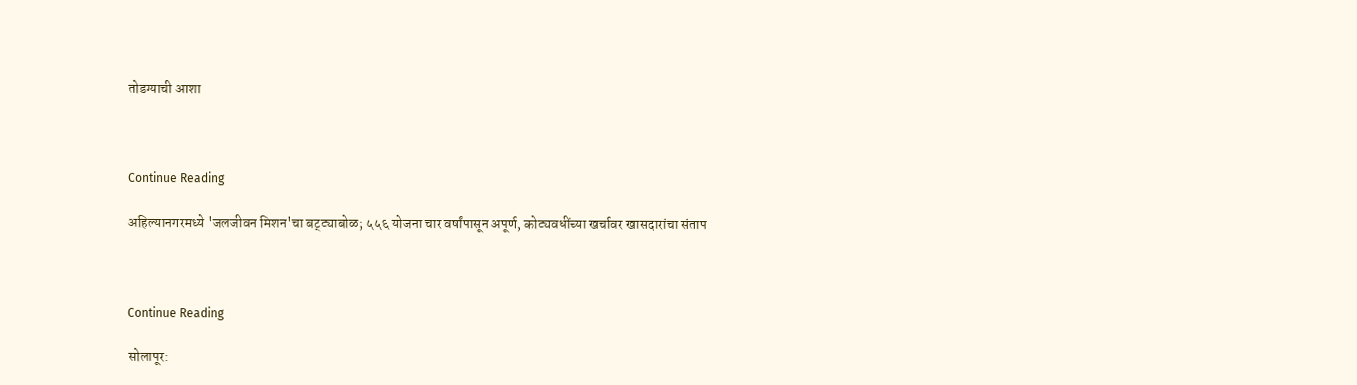तोडग्याची आशा



Continue Reading

अहिल्यानगरमध्ये 'जलजीवन मिशन'चा बट्ट्याबोळ; ५५६ योजना चार वर्षांपासून अपूर्ण, कोट्यवधींच्या खर्चावर खासदारांचा संताप



Continue Reading

सोलापूर: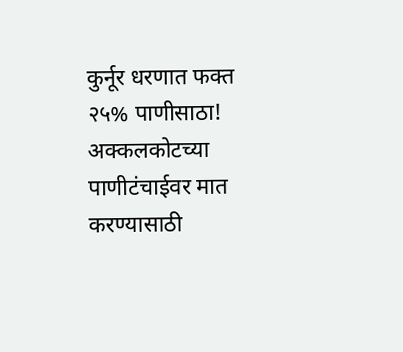कुर्नूर धरणात फक्त २५% पाणीसाठा! अक्कलकोटच्या पाणीटंचाईवर मात करण्यासाठी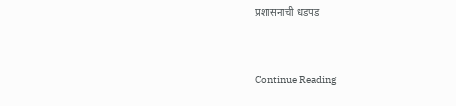प्रशासनाची धडपड



Continue Reading